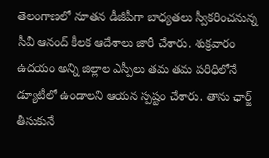తెలంగాణలో నూతన డీజీపీగా బాధ్యతలు స్వీకరించనున్న సీవీ ఆనంద్ కీలక ఆదేశాలు జారీ చేశారు. శుక్రవారం ఉదయం అన్ని జిల్లాల ఎస్పీలు తమ తమ పరిధిలోనే డ్యూటీలో ఉండాలని ఆయన స్పష్టం చేశారు. తాను ఛార్జ్ తీసుకునే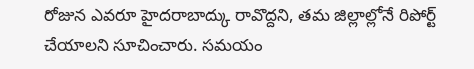రోజున ఎవరూ హైదరాబాద్కు రావొద్దని, తమ జిల్లాల్లోనే రిపోర్ట్ చేయాలని సూచించారు. సమయం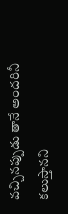వచ్చినప్పుడు తానే అందరినీ కలుస్తానని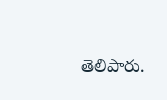తెలిపారు.